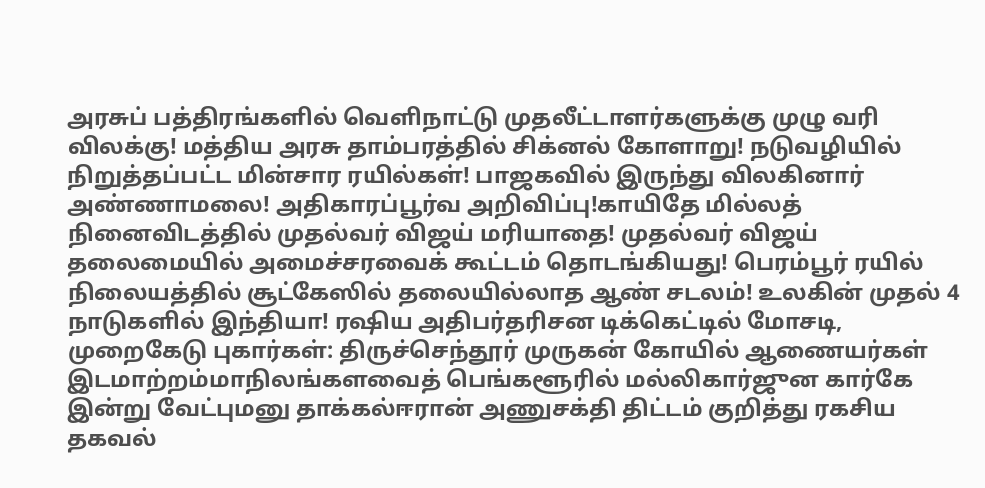அரசுப் பத்திரங்களில் வெளிநாட்டு முதலீட்டாளர்களுக்கு முழு வரி விலக்கு! மத்திய அரசு தாம்பரத்தில் சிக்னல் கோளாறு! நடுவழியில் நிறுத்தப்பட்ட மின்சார ரயில்கள்! பாஜகவில் இருந்து விலகினார் அண்ணாமலை! அதிகாரப்பூர்வ அறிவிப்பு!காயிதே மில்லத் நினைவிடத்தில் முதல்வர் விஜய் மரியாதை! முதல்வர் விஜய் தலைமையில் அமைச்சரவைக் கூட்டம் தொடங்கியது! பெரம்பூர் ரயில் நிலையத்தில் சூட்கேஸில் தலையில்லாத ஆண் சடலம்! உலகின் முதல் 4 நாடுகளில் இந்தியா! ரஷிய அதிபர்தரிசன டிக்கெட்டில் மோசடி, முறைகேடு புகார்கள்: திருச்செந்தூர் முருகன் கோயில் ஆணையர்கள் இடமாற்றம்மாநிலங்களவைத் பெங்களூரில் மல்லிகார்ஜுன கார்கே இன்று வேட்புமனு தாக்கல்ஈரான் அணுசக்தி திட்டம் குறித்து ரகசிய தகவல்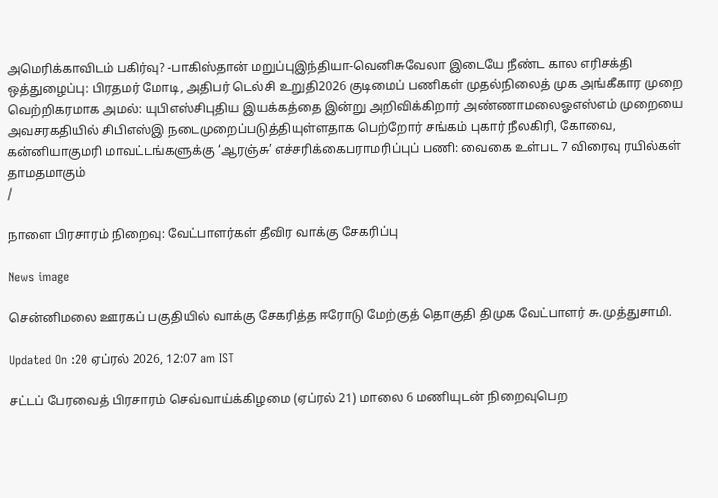அமெரிக்காவிடம் பகிர்வு? -பாகிஸ்தான் மறுப்புஇந்தியா-வெனிசுவேலா இடையே நீண்ட கால எரிசக்தி ஒத்துழைப்பு: பிரதமர் மோடி, அதிபர் டெல்சி உறுதி2026 குடிமைப் பணிகள் முதல்நிலைத் முக அங்கீகார முறை வெற்றிகரமாக அமல்: யுபிஎஸ்சிபுதிய இயக்கத்தை இன்று அறிவிக்கிறார் அண்ணாமலைஓஎஸ்எம் முறையை அவசரகதியில் சிபிஎஸ்இ நடைமுறைப்படுத்தியுள்ளதாக பெற்றோர் சங்கம் புகார் நீலகிரி, கோவை, கன்னியாகுமரி மாவட்டங்களுக்கு ‘ஆரஞ்சு’ எச்சரிக்கைபராமரிப்புப் பணி: வைகை உள்பட 7 விரைவு ரயில்கள் தாமதமாகும்
/

நாளை பிரசாரம் நிறைவு: வேட்பாளர்கள் தீவிர வாக்கு சேகரிப்பு

News image

சென்னிமலை ஊரகப் பகுதியில் வாக்கு சேகரித்த ஈரோடு மேற்குத் தொகுதி திமுக வேட்பாளர் சு.முத்துசாமி.

Updated On :20 ஏப்ரல் 2026, 12:07 am IST

சட்டப் பேரவைத் பிரசாரம் செவ்வாய்க்கிழமை (ஏப்ரல் 21) மாலை 6 மணியுடன் நிறைவுபெற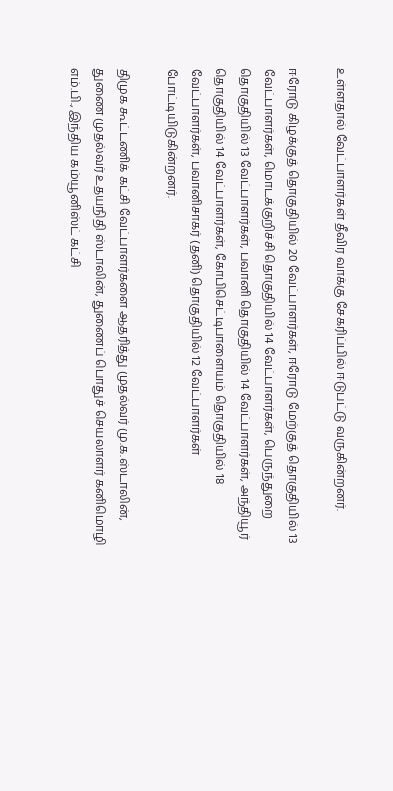உள்ளதால் வேட்பாளர்கள் தீவிர வாக்கு சேகரிப்பில் ஈடுபட்டு வருகின்றனர்.

ஈரோடு கிழக்குத் தொகுதியில் 20 வேட்பாளர்கள், ஈரோடு மேற்குத் தொகுதியில் 13 வேட்பாளர்கள், மொடக்குறிச்சி தொகுதியில் 14 வேட்பாளர்கள், பெருந்துறை தொகுதியில் 13 வேட்பாளர்கள், பவானி தொகுதியில் 14 வேட்பாளர்கள், அந்தியூர் தொகுதியில் 14 வேட்பாளர்கள், கோபிசெட்டிபாளையம் தொகுதியில் 18 வேட்பாளர்கள், பவானிசாகர் (தனி) தொகுதியில் 12 வேட்பாளர்கள் போட்டியிடுகின்றனர்.

திமுக கூட்டணிக் கட்சி வேட்பாளர்களை ஆதரித்து முதல்வர் மு.க.ஸ்டாலின், துணை முதல்வர் உதயநிதி ஸ்டாலின், துணைப் பொதுச் செயலாளர் கனிமொழி எம்.பி., இந்திய கம்யூனிஸ்ட் கட்சி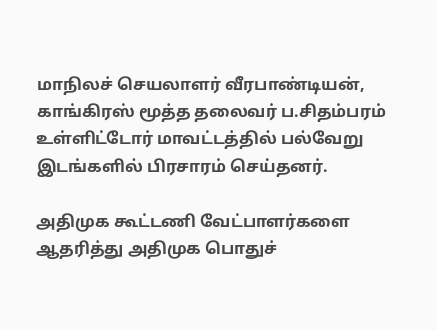மாநிலச் செயலாளர் வீரபாண்டியன், காங்கிரஸ் மூத்த தலைவர் ப.சிதம்பரம் உள்ளிட்டோர் மாவட்டத்தில் பல்வேறு இடங்களில் பிரசாரம் செய்தனர்.

அதிமுக கூட்டணி வேட்பாளர்களை ஆதரித்து அதிமுக பொதுச்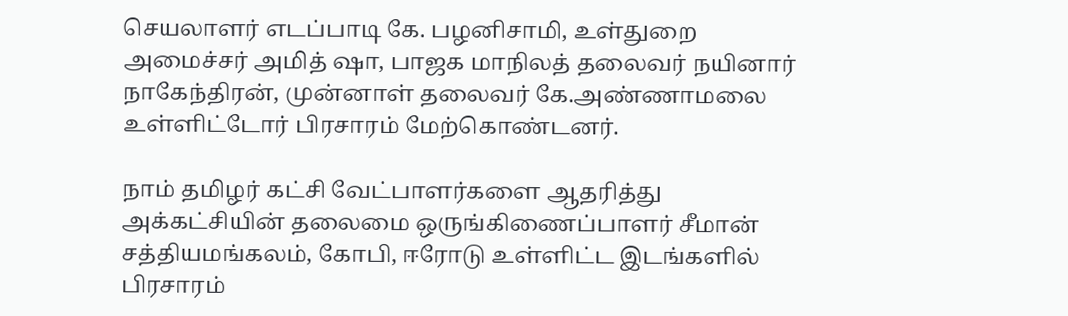செயலாளர் எடப்பாடி கே. பழனிசாமி, உள்துறை அமைச்சர் அமித் ஷா, பாஜக மாநிலத் தலைவர் நயினார் நாகேந்திரன், முன்னாள் தலைவர் கே.அண்ணாமலை உள்ளிட்டோர் பிரசாரம் மேற்கொண்டனர்.

நாம் தமிழர் கட்சி வேட்பாளர்களை ஆதரித்து அக்கட்சியின் தலைமை ஒருங்கிணைப்பாளர் சீமான் சத்தியமங்கலம், கோபி, ஈரோடு உள்ளிட்ட இடங்களில் பிரசாரம்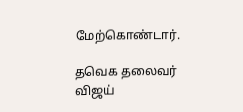மேற்கொண்டார்.

தவெக தலைவர் விஜய்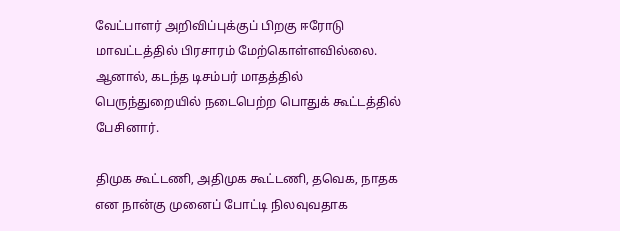வேட்பாளர் அறிவிப்புக்குப் பிறகு ஈரோடு மாவட்டத்தில் பிரசாரம் மேற்கொள்ளவில்லை. ஆனால், கடந்த டிசம்பர் மாதத்தில் பெருந்துறையில் நடைபெற்ற பொதுக் கூட்டத்தில் பேசினார்.

திமுக கூட்டணி, அதிமுக கூட்டணி, தவெக, நாதக என நான்கு முனைப் போட்டி நிலவுவதாக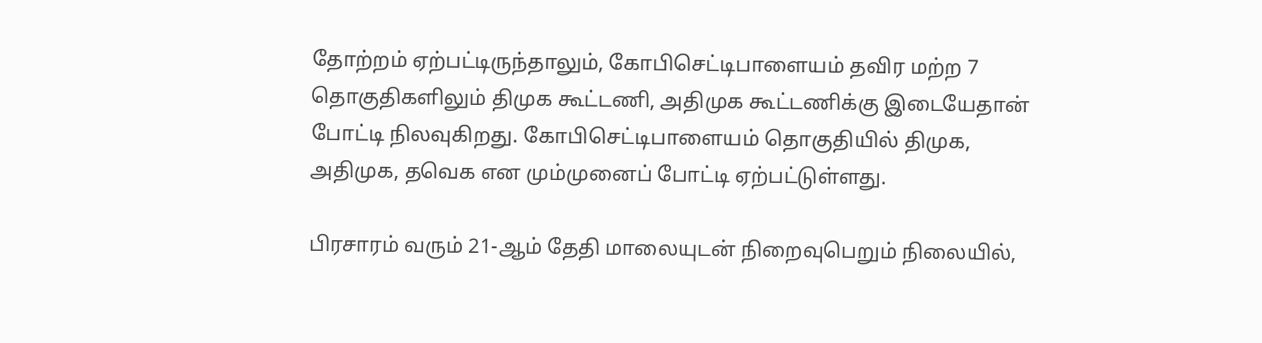தோற்றம் ஏற்பட்டிருந்தாலும், கோபிசெட்டிபாளையம் தவிர மற்ற 7 தொகுதிகளிலும் திமுக கூட்டணி, அதிமுக கூட்டணிக்கு இடையேதான் போட்டி நிலவுகிறது. கோபிசெட்டிபாளையம் தொகுதியில் திமுக, அதிமுக, தவெக என மும்முனைப் போட்டி ஏற்பட்டுள்ளது.

பிரசாரம் வரும் 21-ஆம் தேதி மாலையுடன் நிறைவுபெறும் நிலையில்,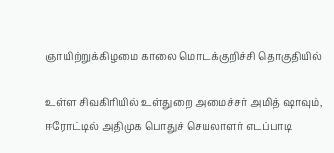ஞாயிற்றுக்கிழமை காலை மொடக்குறிச்சி தொகுதியில்

உள்ள சிவகிரியில் உள்துறை அமைச்சர் அமித் ஷாவும், ஈரோட்டில் அதிமுக பொதுச் செயலாளர் எடப்பாடி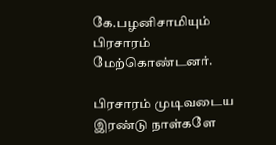கே.பழனிசாமியும் பிரசாரம் மேற்கொண்டனர்.

பிரசாரம் முடிவடைய இரண்டு நாள்களே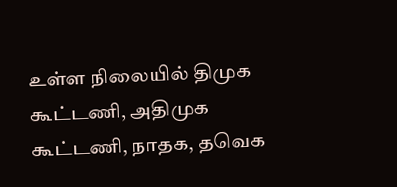உள்ள நிலையில் திமுக கூட்டணி, அதிமுக கூட்டணி, நாதக, தவெக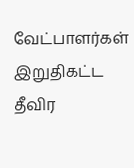வேட்பாளர்கள் இறுதிகட்ட தீவிர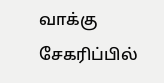வாக்கு சேகரிப்பில்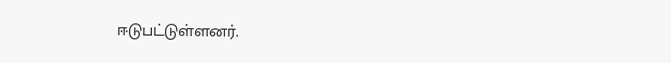ஈடுபட்டுள்ளனர்.